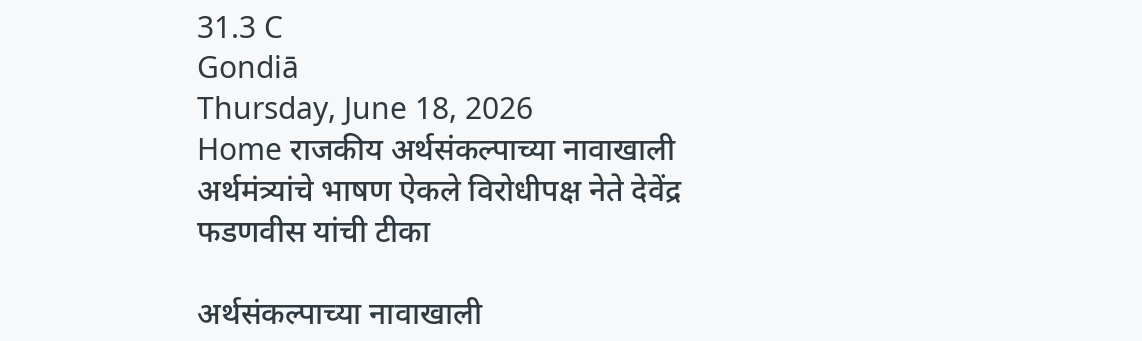31.3 C
Gondiā
Thursday, June 18, 2026
Home राजकीय अर्थसंकल्पाच्या नावाखाली अर्थमंत्र्यांचे भाषण ऐकले विरोधीपक्ष नेते देवेंद्र फडणवीस यांची टीका

अर्थसंकल्पाच्या नावाखाली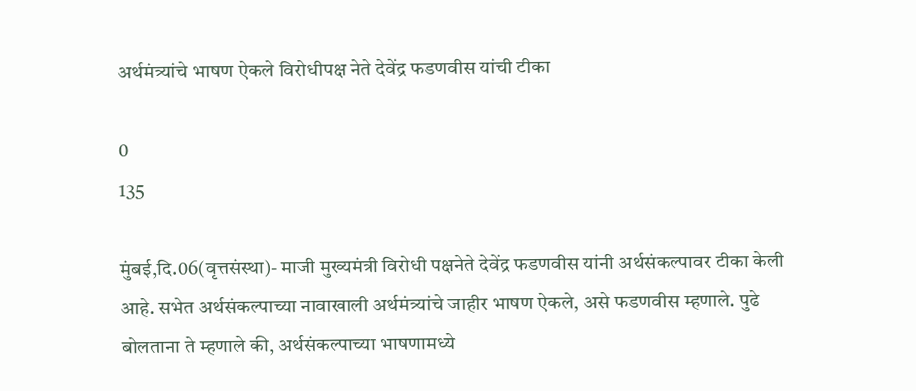अर्थमंत्र्यांचे भाषण ऐकले विरोधीपक्ष नेते देवेंद्र फडणवीस यांची टीका

0
135

मुंबई,दि.06(वृत्तसंस्था)- माजी मुख्यमंत्री विरोधी पक्षनेते देवेंद्र फडणवीस यांनी अर्थसंकल्पावर टीका केली आहे. सभेत अर्थसंकल्पाच्या नावाखाली अर्थमंत्र्यांचे जाहीर भाषण ऐकले, असे फडणवीस म्हणाले. पुढे बोलताना ते म्हणाले की, अर्थसंकल्पाच्या भाषणामध्ये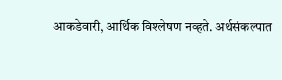आकडेवारी, आर्थिक विश्लेषण नव्हते. अर्थसंकल्पात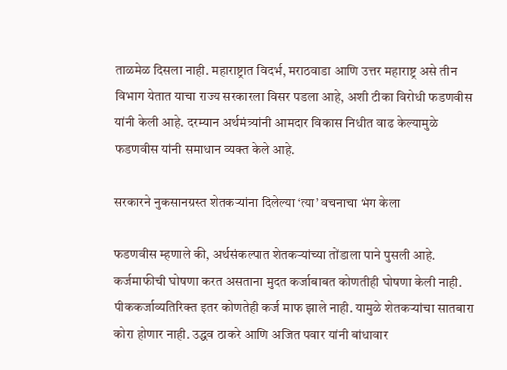ताळमेळ दिसला नाही. महाराष्ट्रात विदर्भ, मराठवाडा आणि उत्तर महाराष्ट्र असे तीन विभाग येतात याचा राज्य सरकारला विसर पडला आहे, अशी टीका विरोधी फडणवीस यांनी केली आहे. दरम्यान अर्थमंत्र्यांनी आमदार विकास निधीत वाढ केल्यामुळे फडणवीस यांनी समाधान व्यक्त केले आहे.

सरकारने नुकसानग्रस्त शेतकऱ्यांना दिलेल्या ‘त्या’ वचनाचा भंग केला

फडणवीस म्हणाले की, अर्थसंकल्पात शेतकऱ्यांच्या तोंडाला पाने पुसली आहे. कर्जमाफीची घोषणा करत असताना मुदत कर्जाबाबत कोणतीही घोषणा केली नाही. पीककर्जाव्यतिरिक्त इतर कोणतेही कर्ज माफ झाले नाही. यामुळे शेतकऱ्यांचा सातबारा कोरा होणार नाही. उद्धव ठाकरे आणि अजित पवार यांनी बांधावार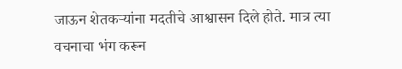जाऊन शेतकऱ्यांना मदतीचे आश्वासन दिले होते. मात्र त्या वचनाचा भंग करून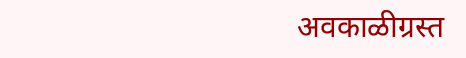अवकाळीग्रस्त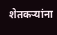शेतकऱ्यांना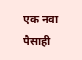एक नवा पैसाही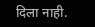दिला नाही.